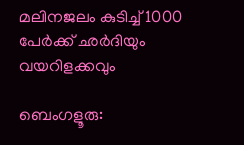മലിനജലം കുടിച്ച് 1000 പേർക്ക് ഛർദിയും വയറിളക്കവും

ബെംഗളൂരു: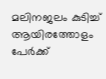മലിനജലം കുടിച്ച്‌ ആയിരത്തോളം പേർക്ക്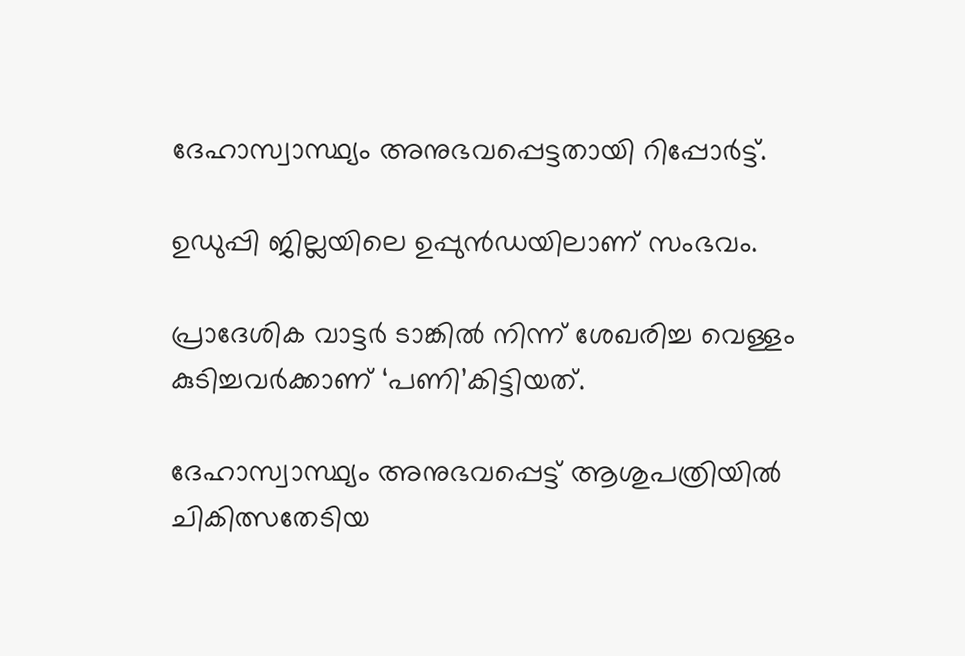ദേഹാസ്വാസ്ഥ്യം അനുഭവപ്പെട്ടതായി റിപ്പോർട്ട്.

ഉഡുപ്പി ജില്ലയിലെ ഉപ്പുൻഡയിലാണ് സംഭവം.

പ്രാദേശിക വാട്ടർ ടാങ്കില്‍ നിന്ന് ശേഖരിച്ച വെള്ളം കുടിച്ചവർക്കാണ് ‘പണി’കിട്ടിയത്.

ദേഹാസ്വാസ്ഥ്യം അനുഭവപ്പെട്ട് ആശുപത്രിയില്‍ ചികിത്സതേടിയ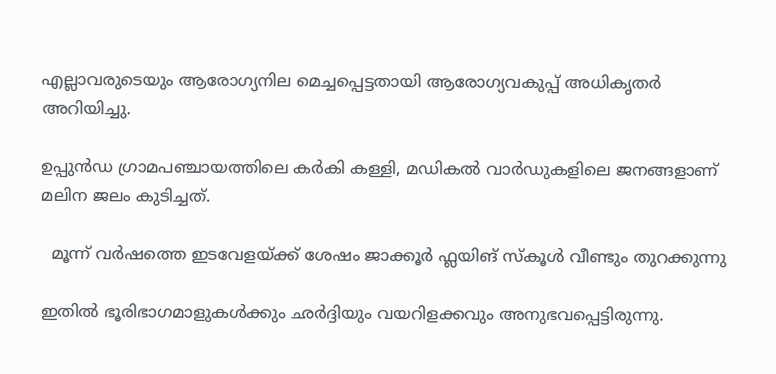എല്ലാവരുടെയും ആരോഗ്യനില മെച്ചപ്പെട്ടതായി ആരോഗ്യവകുപ്പ് അധികൃതർ അറിയിച്ചു.

ഉപ്പുൻഡ ഗ്രാമപഞ്ചായത്തിലെ കർകി കള്ളി, മഡികല്‍ വാർഡുകളിലെ ജനങ്ങളാണ് മലിന ജലം കുടിച്ചത്.

  മൂന്ന് വർഷത്തെ ഇടവേളയ്ക്ക് ശേഷം ജാക്കൂർ ഫ്ലയിങ് സ്കൂൾ വീണ്ടും തുറക്കുന്നു

ഇതില്‍ ഭൂരിഭാഗമാളുകള്‍ക്കും ഛർദ്ദിയും വയറിളക്കവും അനുഭവപ്പെട്ടിരുന്നു.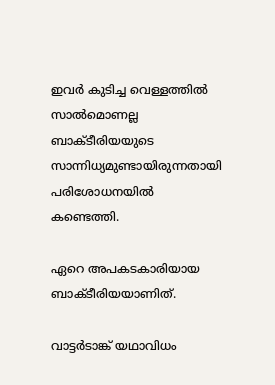ഇവർ കുടിച്ച വെള്ളത്തില്‍ സാല്‍മൊണല്ല ബാക്ടീരിയയുടെ സാന്നിധ്യമുണ്ടായിരുന്നതായി പരിശോധനയില്‍ കണ്ടെത്തി.

ഏറെ അപകടകാരിയായ ബാക്ടീരിയയാണിത്.

വാട്ടർടാങ്ക് യഥാവിധം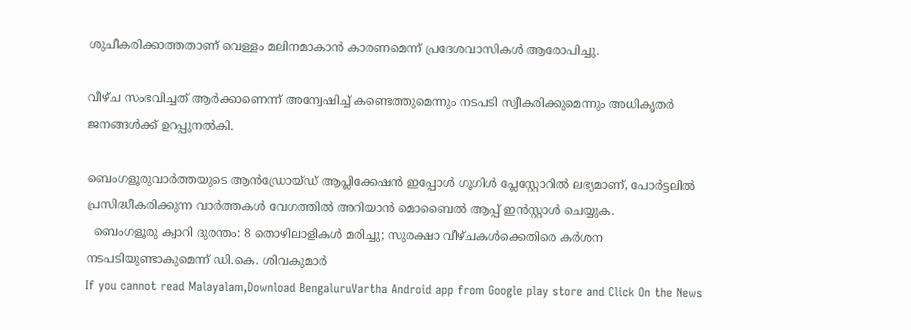ശുചീകരിക്കാത്തതാണ് വെള്ളം മലിനമാകാൻ കാരണമെന്ന് പ്രദേശവാസികള്‍ ആരോപിച്ചു.

വീഴ്ച സംഭവിച്ചത് ആർക്കാണെന്ന് അന്വേഷിച്ച്‌ കണ്ടെത്തുമെന്നും നടപടി സ്വീകരിക്കുമെന്നും അധികൃതർ ജനങ്ങള്‍ക്ക് ഉറപ്പുനല്‍കി.

ബെംഗളൂരുവാർത്തയുടെ ആൻഡ്രോയ്ഡ് ആപ്ലിക്കേഷൻ ഇപ്പോൾ ഗൂഗിൾ പ്ലേസ്റ്റോറിൽ ലഭ്യമാണ്, പോർട്ടലിൽ പ്രസിദ്ധീകരിക്കുന്ന വാർത്തകൾ വേഗത്തിൽ അറിയാൻ മൊബൈൽ ആപ്പ് ഇൻസ്റ്റാൾ ചെയ്യുക.
  ബെംഗളൂരു ക്വാറി ദുരന്തം: 8 തൊഴിലാളികൾ മരിച്ചു; സുരക്ഷാ വീഴ്ചകൾക്കെതിരെ കർശന നടപടിയുണ്ടാകുമെന്ന് ഡി.കെ. ശിവകുമാർ
If you cannot read Malayalam,Download BengaluruVartha Android app from Google play store and Click On the News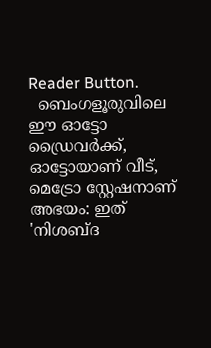Reader Button.
  ബെംഗളൂരുവിലെ ഈ ഓട്ടോ ഡ്രൈവർക്ക്, ഓട്ടോയാണ് വീട്, മെട്രോ സ്റ്റേഷനാണ് അഭയം: ഇത് 'നിശബ്ദ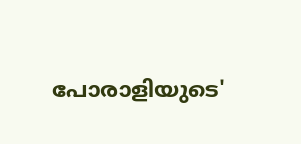പോരാളിയുടെ'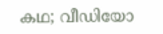കഥ; വീഡിയോ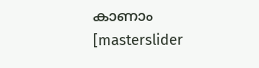കാണാം
[masterslider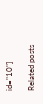id="10"]

Related posts